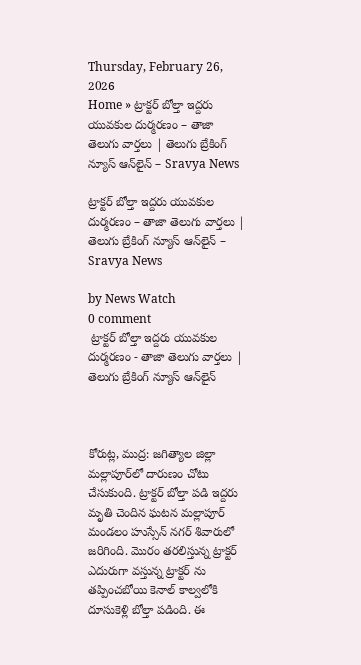Thursday, February 26, 2026
Home » ట్రాక్టర్ బోల్తా ఇద్దరు యువకుల దుర్మరణం – తాజా తెలుగు వార్తలు | తెలుగు బ్రేకింగ్ న్యూస్ ఆన్‌లైన్ – Sravya News

ట్రాక్టర్ బోల్తా ఇద్దరు యువకుల దుర్మరణం – తాజా తెలుగు వార్తలు | తెలుగు బ్రేకింగ్ న్యూస్ ఆన్‌లైన్ – Sravya News

by News Watch
0 comment
 ట్రాక్టర్ బోల్తా ఇద్దరు యువకుల దుర్మరణం - తాజా తెలుగు వార్తలు |  తెలుగు బ్రేకింగ్ న్యూస్ ఆన్‌లైన్



కోరుట్ల, ముద్ర: జగిత్యాల జిల్లా మల్లాపూర్‌లో దారుణం చోటు చేసుకుంది. ట్రాక్టర్ బోల్తా పడి ఇద్దరు మృతి చెందిన ఘటన మల్లాపూర్ మండలం హుస్సేన్ నగర్ శివారులో జరిగింది. మొరం తరలిస్తున్న ట్రాక్టర్ ఎదురుగా వస్తున్న ట్రాక్టర్ ను తప్పించబోయి కెనాల్ కాల్వలోకి దూసుకెళ్లి బోల్తా పడింది. ఈ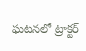ఘటనలో ట్రాక్టర్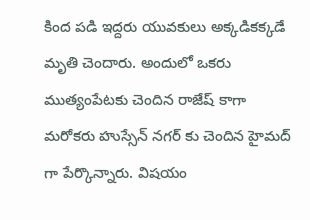కింద పడి ఇద్దరు యువకులు అక్కడికక్కడే మృతి చెందారు. అందులో ఒకరు ముత్యంపేటకు చెందిన రాజేష్ కాగా మరోకరు హుస్సేన్ నగర్ కు చెందిన హైమద్ గా పేర్కొన్నారు. విషయం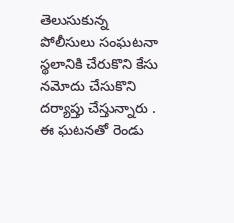తెలుసుకున్న పోలీసులు సంఘటనా స్థలానికి చేరుకొని కేసు నమోదు చేసుకొని దర్యాప్తు చేస్తున్నారు . ఈ ఘటనతో రెండు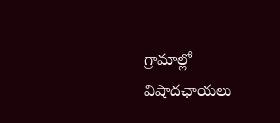గ్రామాల్లో విషాదఛాయలు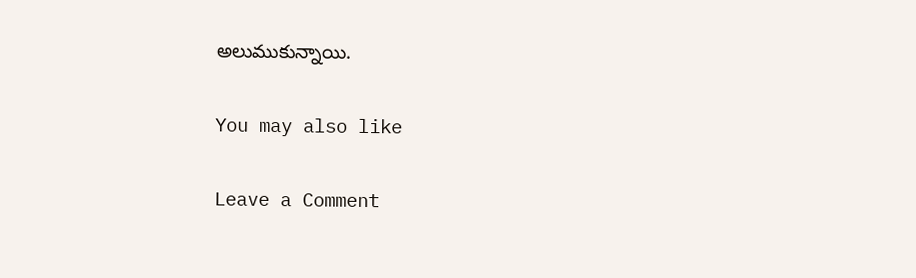అలుముకున్నాయి.

You may also like

Leave a Comment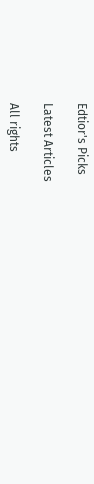Edtior's Picks

Latest Articles

All rights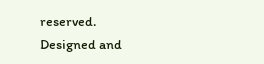reserved. Designed and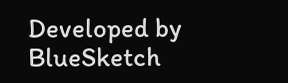Developed by  BlueSketch